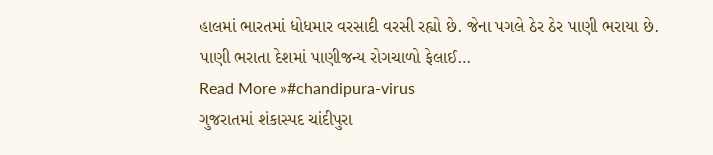હાલમાં ભારતમાં ધોધમાર વરસાદી વરસી રહ્યો છે. જેના પગલે ઠેર ઠેર પાણી ભરાયા છે. પાણી ભરાતા દેશમાં પાણીજન્ય રોગચાળો ફેલાઈ…
Read More »#chandipura-virus
ગુજરાતમાં શંકાસ્પદ ચાંદીપુરા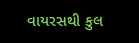વાયરસથી કુલ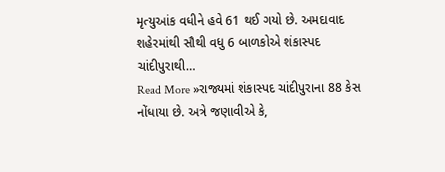મૃત્યુઆંક વધીને હવે 61 થઈ ગયો છે. અમદાવાદ શહેરમાંથી સૌથી વધુ 6 બાળકોએ શંકાસ્પદ ચાંદીપુરાથી…
Read More »રાજ્યમાં શંકાસ્પદ ચાંદીપુરાના 88 કેસ નોંધાયા છે. અત્રે જણાવીએ કે,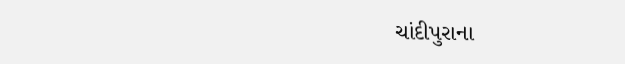ચાંદીપુરાના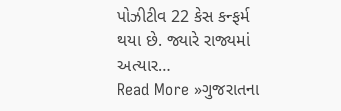પોઝીટીવ 22 કેસ કન્ફર્મ થયા છે. જ્યારે રાજ્યમાં અત્યાર…
Read More »ગુજરાતના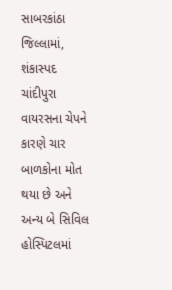સાબરકાંઠા જિલ્લામાં, શંકાસ્પદ ચાંદીપુરા વાયરસના ચેપને કારણે ચાર બાળકોના મોત થયા છે અને અન્ય બે સિવિલ હોસ્પિટલમાં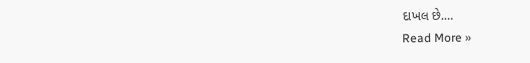દાખલ છે.…
Read More »